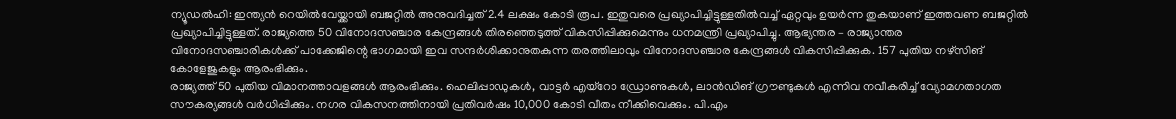ന്യൂഡൽഹി: ഇന്ത്യൻ റെയിൽവേയ്ക്കായി ബജറ്റിൽ അനുവദിച്ചത് 2.4 ലക്ഷം കോടി രൂപ. ഇതുവരെ പ്രഖ്യാപിച്ചിട്ടുള്ളതിൽവച്ച് ഏറ്റവും ഉയർന്ന തുകയാണ് ഇത്തവണ ബജറ്റിൽ പ്രഖ്യാപിച്ചിട്ടുള്ളത്. രാജ്യത്തെ 50 വിനോദസഞ്ചാര കേന്ദ്രങ്ങൾ തിരഞ്ഞെടുത്ത് വികസിപ്പിക്കുമെന്നും ധനമന്ത്രി പ്രഖ്യാപിച്ചു. ആഭ്യന്തര – രാജ്യാന്തര വിനോദസഞ്ചാരികൾക്ക് പാക്കേജിന്റെ ഭാഗമായി ഇവ സന്ദർശിക്കാനുതകുന്ന തരത്തിലാവും വിനോദസഞ്ചാര കേന്ദ്രങ്ങൾ വികസിപ്പിക്കുക. 157 പുതിയ നഴ്സിങ് കോളേജുകളും ആരംഭിക്കും.
രാജ്യത്ത് 50 പുതിയ വിമാനത്താവളങ്ങൾ ആരംഭിക്കും. ഹെലിപ്പാഡുകൾ, വാട്ടർ എയ്റോ ഡ്രോണുകൾ, ലാൻഡിങ് ഗ്രൗണ്ടുകൾ എന്നിവ നവീകരിച്ച് വ്യോമഗതാഗത സൗകര്യങ്ങൾ വർധിപ്പിക്കും. നഗര വികസനത്തിനായി പ്രതിവർഷം 10,000 കോടി വീതം നീക്കിവെക്കും. പി.എം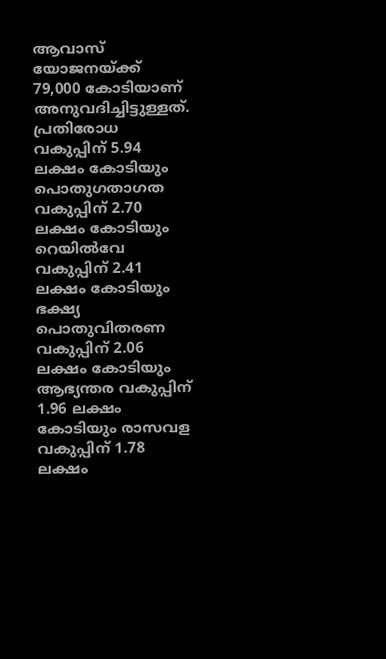ആവാസ് യോജനയ്ക്ക് 79,000 കോടിയാണ് അനുവദിച്ചിട്ടുള്ളത്.
പ്രതിരോധ വകുപ്പിന് 5.94 ലക്ഷം കോടിയും പൊതുഗതാഗത വകുപ്പിന് 2.70 ലക്ഷം കോടിയും റെയിൽവേ വകുപ്പിന് 2.41 ലക്ഷം കോടിയും ഭക്ഷ്യ പൊതുവിതരണ വകുപ്പിന് 2.06 ലക്ഷം കോടിയും ആഭ്യന്തര വകുപ്പിന് 1.96 ലക്ഷം കോടിയും രാസവള വകുപ്പിന് 1.78 ലക്ഷം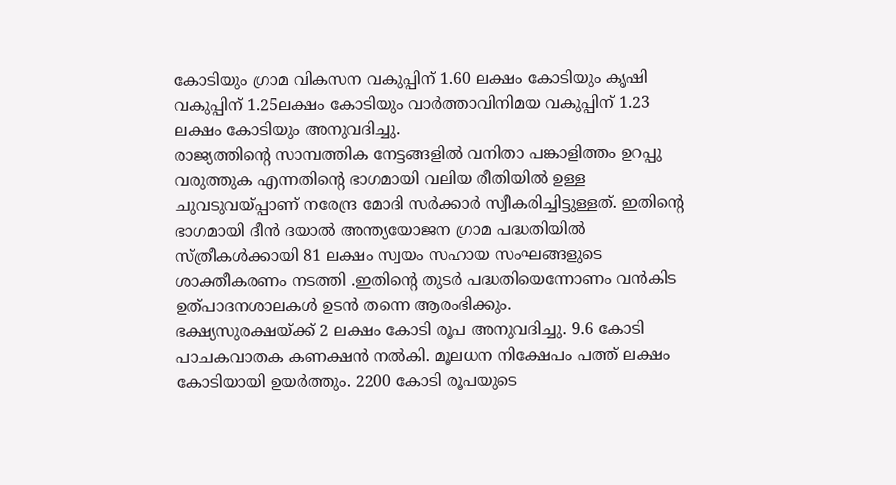കോടിയും ഗ്രാമ വികസന വകുപ്പിന് 1.60 ലക്ഷം കോടിയും കൃഷി വകുപ്പിന് 1.25ലക്ഷം കോടിയും വാർത്താവിനിമയ വകുപ്പിന് 1.23 ലക്ഷം കോടിയും അനുവദിച്ചു.
രാജ്യത്തിന്റെ സാമ്പത്തിക നേട്ടങ്ങളിൽ വനിതാ പങ്കാളിത്തം ഉറപ്പു വരുത്തുക എന്നതിന്റെ ഭാഗമായി വലിയ രീതിയിൽ ഉള്ള ചുവടുവയ്പ്പാണ് നരേന്ദ്ര മോദി സർക്കാർ സ്വീകരിച്ചിട്ടുള്ളത്. ഇതിന്റെ ഭാഗമായി ദീൻ ദയാൽ അന്ത്യയോജന ഗ്രാമ പദ്ധതിയിൽ സ്ത്രീകൾക്കായി 81 ലക്ഷം സ്വയം സഹായ സംഘങ്ങളുടെ ശാക്തീകരണം നടത്തി .ഇതിന്റെ തുടർ പദ്ധതിയെന്നോണം വൻകിട ഉത്പാദനശാലകൾ ഉടൻ തന്നെ ആരംഭിക്കും.
ഭക്ഷ്യസുരക്ഷയ്ക്ക് 2 ലക്ഷം കോടി രൂപ അനുവദിച്ചു. 9.6 കോടി പാചകവാതക കണക്ഷൻ നൽകി. മൂലധന നിക്ഷേപം പത്ത് ലക്ഷം കോടിയായി ഉയർത്തും. 2200 കോടി രൂപയുടെ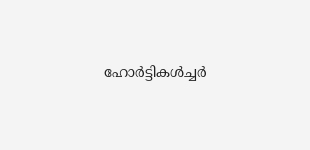ഹോർട്ടികൾച്ചർ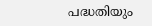പദ്ധതിയും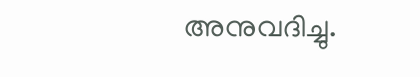അനുവദിച്ചു.